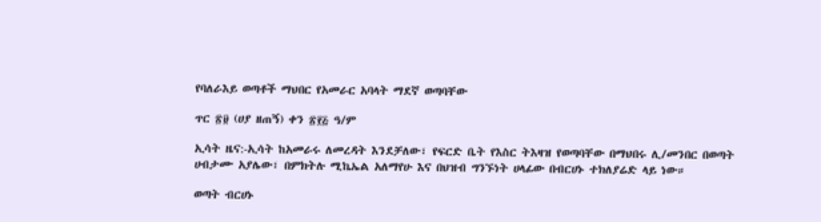የባለራእይ ወጣቶች ማህበር የአመራር አባላት ማደኛ ወጣባቸው

ጥር ፳፱ (ሀያ ዘጠኝ) ቀን ፳፻፭ ዓ/ም

ኢሳት ዜና:-ኢሳት ከአመራሩ ለመረዳት እንደቻለው፣ የፍርድ ቤት የእስር ትእዛዝ የወጣባቸው በማህበሩ ሊ/መንበር በወጣት ሀብታሙ አያሌው፣ በምክትሉ ሚኬኤል አለማየሁ እና በህዝብ ግንኙነት ሀላፊው በብርሀኑ ተክለያሬድ ላይ ነው።

ወጣት ብርሀኑ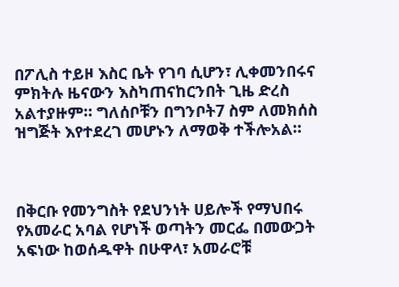በፖሊስ ተይዞ እስር ቤት የገባ ሲሆን፣ ሊቀመንበሩና ምክትሉ ዜናውን እስካጠናከርንበት ጊዜ ድረስ አልተያዙም። ግለሰቦቹን በግንቦት7 ስም ለመክሰስ ዝግጅት እየተደረገ መሆኑን ለማወቅ ተችሎአል።



በቅርቡ የመንግስት የደህንነት ሀይሎች የማህበሩ የአመራር አባል የሆነች ወጣትን መርፌ በመውጋት አፍነው ከወሰዱዋት በሁዋላ፣ አመራሮቹ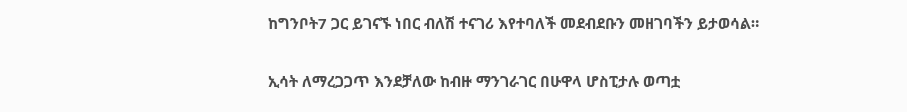ከግንቦት7 ጋር ይገናኙ ነበር ብለሽ ተናገሪ እየተባለች መደብደቡን መዘገባችን ይታወሳል።

ኢሳት ለማረጋጋጥ እንደቻለው ከብዙ ማንገራገር በሁዋላ ሆስፒታሉ ወጣቷ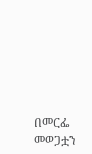በመርፌ መወጋቷን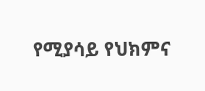የሚያሳይ የህክምና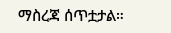ማስረጃ ሰጥቷታል።